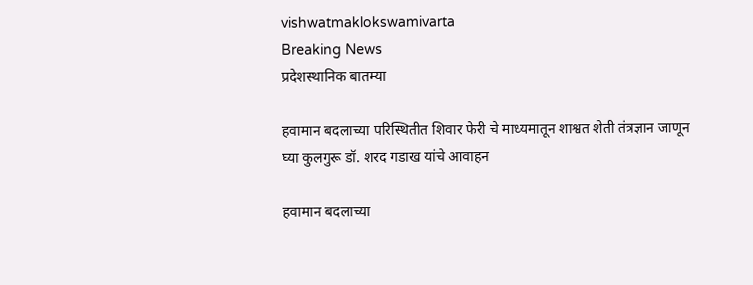vishwatmaklokswamivarta
Breaking News
प्रदेशस्थानिक बातम्या

हवामान बदलाच्या परिस्थितीत शिवार फेरी चे माध्यमातून शाश्वत शेती तंत्रज्ञान जाणून घ्या कुलगुरू डॉ. शरद गडाख यांचे आवाहन

हवामान बदलाच्या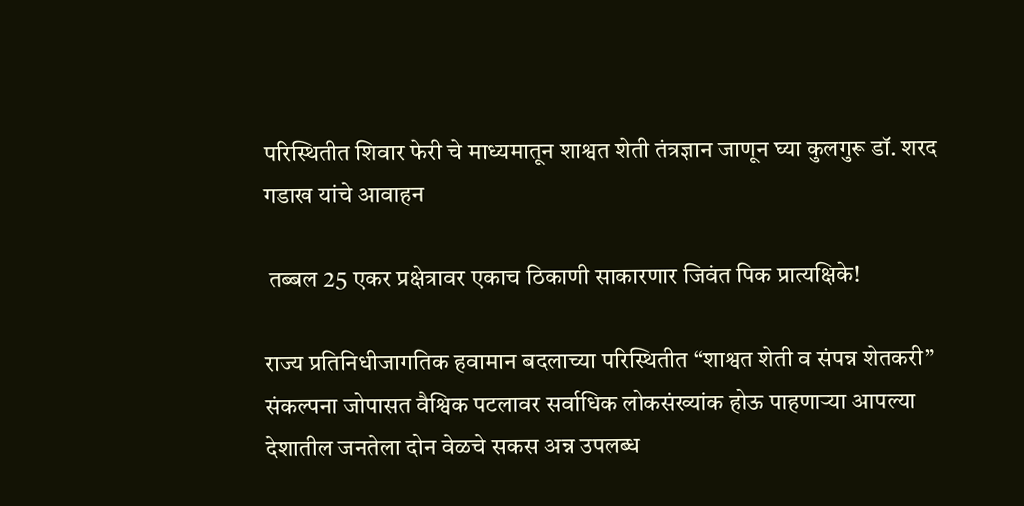परिस्थितीत शिवार फेरी चे माध्यमातून शाश्वत शेती तंत्रज्ञान जाणून घ्या कुलगुरू डॉ. शरद गडाख यांचे आवाहन

 तब्बल 25 एकर प्रक्षेत्रावर एकाच ठिकाणी साकारणार जिवंत पिक प्रात्यक्षिके!

राज्य प्रतिनिधीजागतिक हवामान बदलाच्या परिस्थितीत “शाश्वत शेती व संपन्न शेतकरी” संकल्पना जोपासत वैश्विक पटलावर सर्वाधिक लोकसंख्यांक होऊ पाहणाऱ्या आपल्या देशातील जनतेला दोन वेळचे सकस अन्न उपलब्ध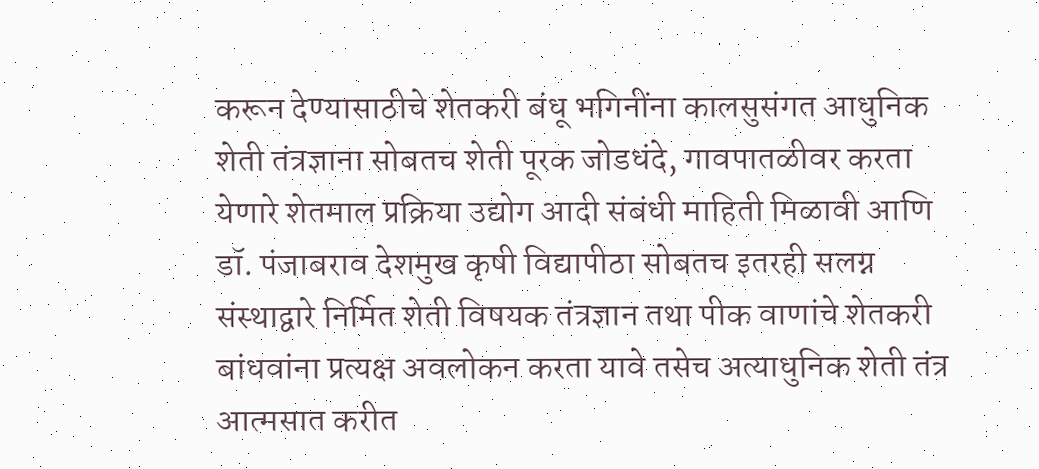करून देण्यासाठीचे शेतकरी बंधू भगिनींना कालसुसंगत आधुनिक शेती तंत्रज्ञाना सोबतच शेती पूरक जोडधंदे, गावपातळीवर करता येणारे शेतमाल प्रक्रिया उद्योग आदी संबंधी माहिती मिळावी आणि डॉ. पंजाबराव देशमुख कृषी विद्यापीठा सोबतच इतरही सलग्न संस्थाद्वारे निर्मित शेती विषयक तंत्रज्ञान तथा पीक वाणांचे शेतकरी बांधवांना प्रत्यक्ष अवलोकन करता यावे तसेच अत्याधुनिक शेती तंत्र आत्मसात करीत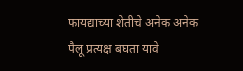फायद्याच्या शेतीचे अनेक अनेक पैलू प्रत्यक्ष बघता यावे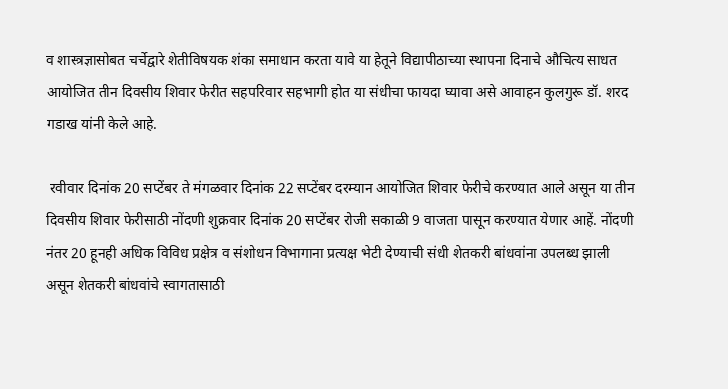व शास्त्रज्ञासोबत चर्चेद्वारे शेतीविषयक शंका समाधान करता यावे या हेतूने विद्यापीठाच्या स्थापना दिनाचे औचित्य साधत आयोजित तीन दिवसीय शिवार फेरीत सहपरिवार सहभागी होत या संधीचा फायदा घ्यावा असे आवाहन कुलगुरू डॉ. शरद गडाख यांनी केले आहे.

 रवीवार दिनांक 20 सप्टेंबर ते मंगळवार दिनांक 22 सप्टेंबर दरम्यान आयोजित शिवार फेरीचे करण्यात आले असून या तीन दिवसीय शिवार फेरीसाठी नोंदणी शुक्रवार दिनांक 20 सप्टेंबर रोजी सकाळी 9 वाजता पासून करण्यात येणार आहें. नोंदणी नंतर 20 हूनही अधिक विविध प्रक्षेत्र व संशोधन विभागाना प्रत्यक्ष भेटी देण्याची संधी शेतकरी बांधवांना उपलब्ध झाली असून शेतकरी बांधवांचे स्वागतासाठी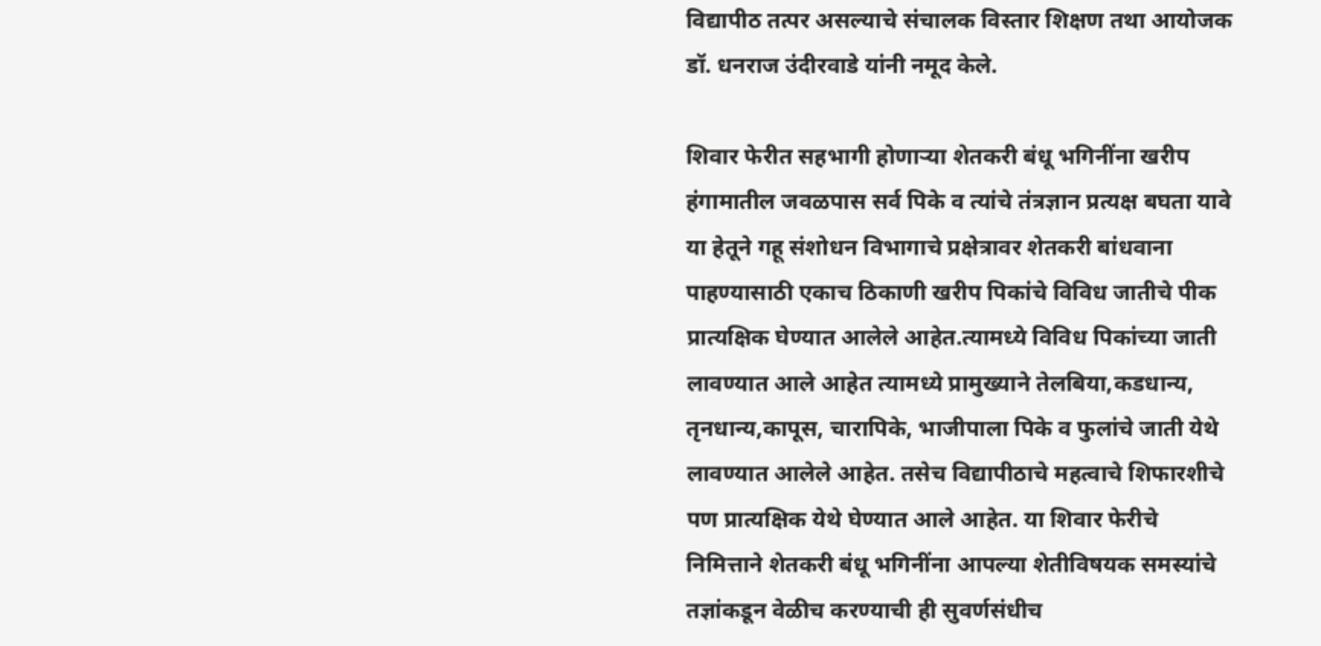विद्यापीठ तत्पर असल्याचे संचालक विस्तार शिक्षण तथा आयोजक डॉ. धनराज उंदीरवाडे यांनी नमूद केले.

शिवार फेरीत सहभागी होणाऱ्या शेतकरी बंधू भगिनींना खरीप हंगामातील जवळपास सर्व पिके व त्यांचे तंत्रज्ञान प्रत्यक्ष बघता यावे या हेतूने गहू संशोधन विभागाचे प्रक्षेत्रावर शेतकरी बांधवाना पाहण्यासाठी एकाच ठिकाणी खरीप पिकांचे विविध जातीचे पीक प्रात्यक्षिक घेण्यात आलेले आहेत.त्यामध्ये विविध पिकांच्या जाती लावण्यात आले आहेत त्यामध्ये प्रामुख्याने तेलबिया,कडधान्य, तृनधान्य,कापूस, चारापिके, भाजीपाला पिके व फुलांचे जाती येथे लावण्यात आलेले आहेत. तसेच विद्यापीठाचे महत्वाचे शिफारशीचे पण प्रात्यक्षिक येथे घेण्यात आले आहेत. या शिवार फेरीचे निमित्ताने शेतकरी बंधू भगिनींना आपल्या शेतीविषयक समस्यांचे तज्ञांकडून वेळीच करण्याची ही सुवर्णसंधीच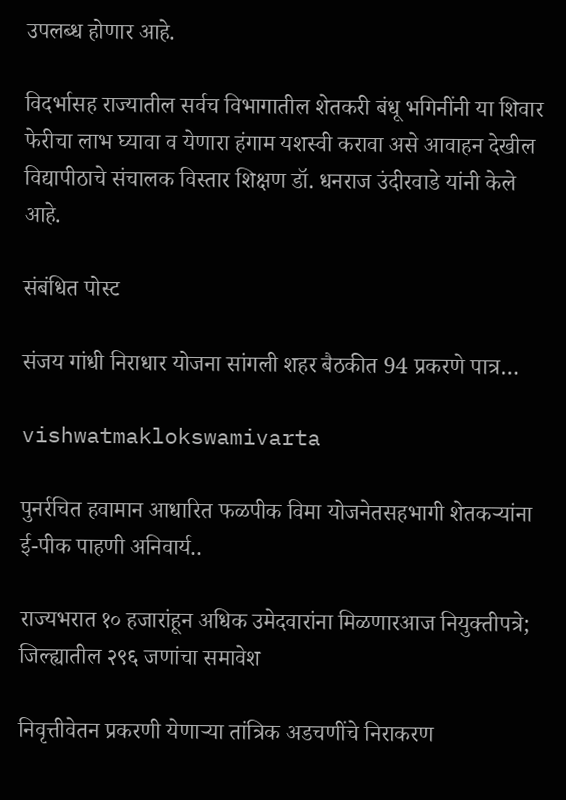उपलब्ध होणार आहे.

विदर्भासह राज्यातील सर्वच विभागातील शेतकरी बंधू भगिनींनी या शिवार फेरीचा लाभ घ्यावा व येणारा हंगाम यशस्वी करावा असे आवाहन देखील विद्यापीठाचे संचालक विस्तार शिक्षण डॉ. धनराज उंदीरवाडे यांनी केले आहे.

संबंधित पोस्ट

संजय गांधी निराधार योजना सांगली शहर बैठकीत 94 प्रकरणे पात्र…

vishwatmaklokswamivarta

पुनर्रचित हवामान आधारित फळपीक विमा योजनेतसहभागी शेतकऱ्यांना ई-पीक पाहणी अनिवार्य..

राज्यभरात १० हजारांहून अधिक उमेदवारांना मिळणारआज नियुक्तीपत्रे; जिल्ह्यातील २९६ जणांचा समावेश

निवृत्तीवेतन प्रकरणी येणाऱ्या तांत्रिक अडचणींचे निराकरण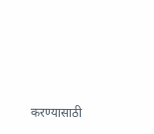करण्यासाठी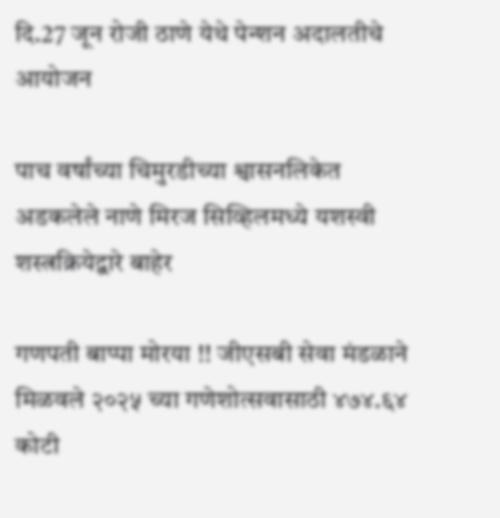दि.27 जून रोजी ठाणे येथे पेन्शन अदालतीचे आयोजन

पाच वर्षांच्या चिमुरडीच्या श्वासनलिकेत अडकलेले नाणे मिरज सिव्हिलमध्ये यशस्वी शस्त्रक्रियेद्वारे बाहेर

गणपती बाप्पा मोरया !! जीएसबी सेवा मंडळाने मिळवले २०२५ च्या गणेशोत्सवासाठी ४७४.६४ कोटी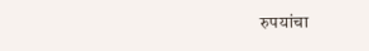रुपयांचा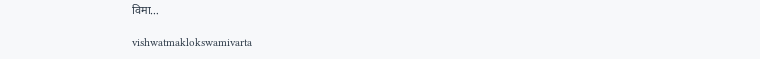विमा…

vishwatmaklokswamivarta